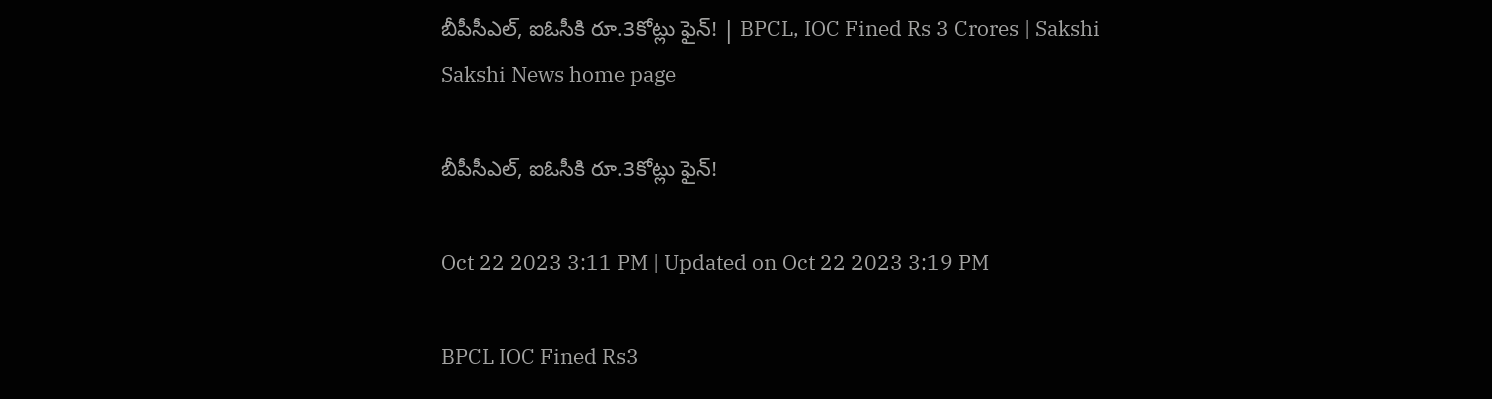బీపీసీఎల్‌, ఐఓసీకి రూ.3కోట్లు ఫైన్‌! | BPCL, IOC Fined Rs 3 Crores | Sakshi
Sakshi News home page

బీపీసీఎల్‌, ఐఓసీకి రూ.3కోట్లు ఫైన్‌!

Oct 22 2023 3:11 PM | Updated on Oct 22 2023 3:19 PM

BPCL IOC Fined Rs3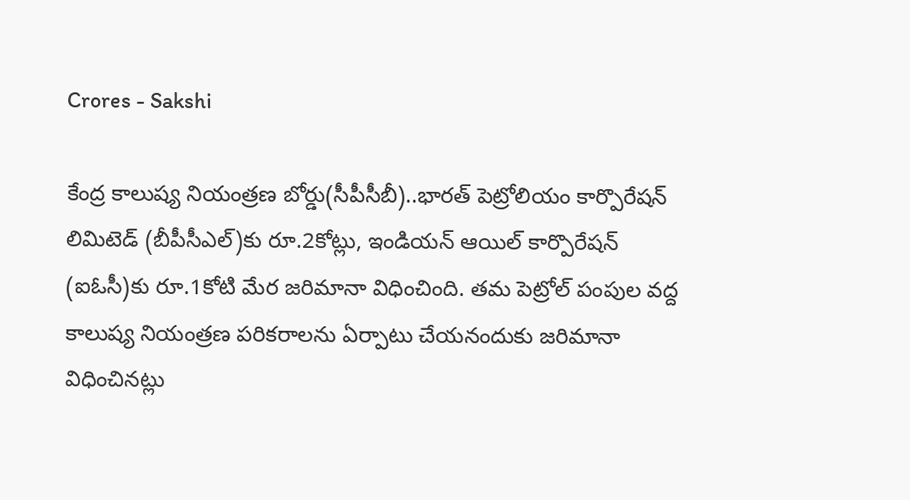Crores - Sakshi

కేంద్ర కాలుష్య నియంత్రణ బోర్డు(సీపీసీబీ)..భారత్ పెట్రోలియం కార్పొరేషన్ లిమిటెడ్ (బీపీసీఎల్‌)కు రూ.2కోట్లు, ఇండియన్ ఆయిల్ కార్పొరేషన్ (ఐఓసీ)కు రూ.1కోటి మేర జరిమానా విధించింది. తమ పెట్రోల్ పంపుల వద్ద కాలుష్య నియంత్రణ పరికరాలను ఏర్పాటు చేయనందుకు జరిమానా విధించినట్లు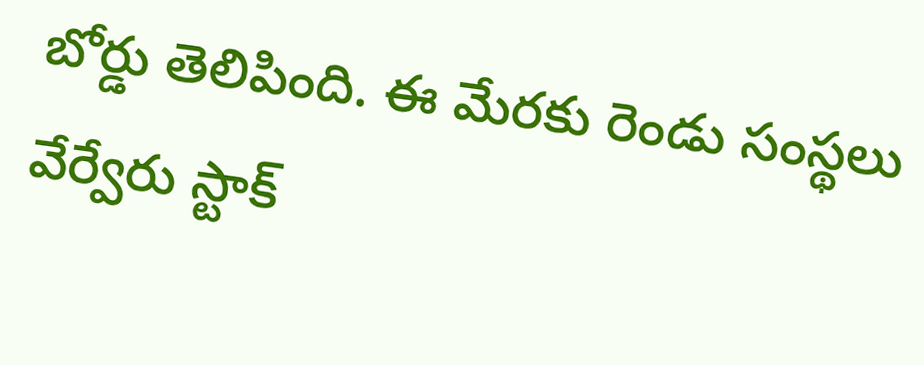బోర్డు తెలిపింది. ఈ మేరకు రెండు సంస్థలు వేర్వేరు స్టాక్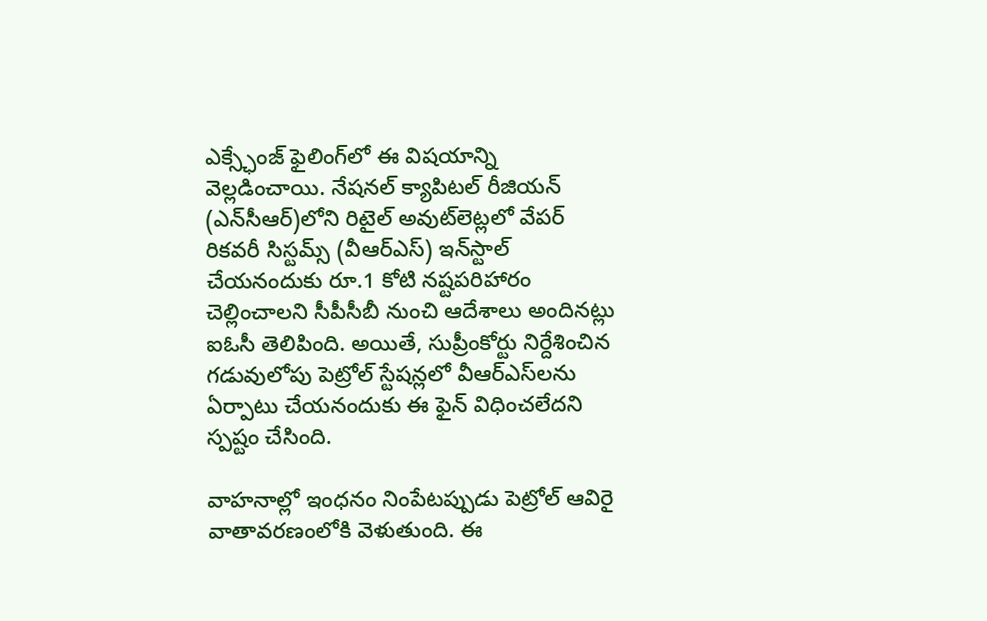ఎక్స్ఛేంజ్ ఫైలింగ్‌లో ఈ విషయాన్ని వెల్లడించాయి. నేషనల్ క్యాపిటల్ రీజియన్ (ఎన్‌సీఆర్‌)లోని రిటైల్ అవుట్‌లెట్లలో వేపర్‌ రికవరీ సిస్టమ్స్ (వీఆర్‌ఎస్‌) ఇన్‌స్టాల్ చేయనందుకు రూ.1 కోటి నష్టపరిహారం చెల్లించాలని సీపీసీబీ నుంచి ఆదేశాలు అందినట్లు ఐఓసీ తెలిపింది. అయితే, సుప్రీంకోర్టు నిర్దేశించిన గడువులోపు పెట్రోల్‌ స్టేషన్లలో వీఆర్‌ఎస్‌లను ఏర్పాటు చేయనందుకు ఈ ఫైన్‌ విధించలేదని స్పష్టం చేసింది.

వాహనాల్లో ఇంధనం నింపేటప్పుడు పెట్రోల్ ఆవిరై వాతావరణంలోకి వెళుతుంది. ఈ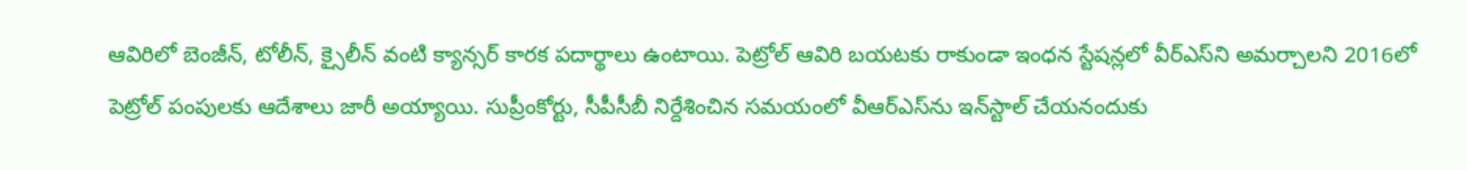ఆవిరిలో బెంజీన్, టోలీన్, క్సైలీన్‌ వంటి క్యాన్సర్ కారక పదార్థాలు ఉంటాయి. పెట్రోల్ ఆవిరి బయటకు రాకుండా ఇంధన స్టేషన్లలో వీర్‌ఎస్‌ని అమర్చాలని 2016లో పెట్రోల్ పంపులకు ఆదేశాలు జారీ అయ్యాయి. సుప్రీంకోర్టు, సీపీసీబీ నిర్దేశించిన సమయంలో వీఆర్‌ఎస్‌ను ఇన్‌స్టాల్ చేయనందుకు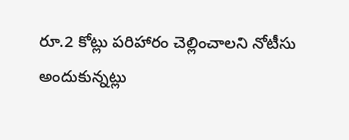రూ.2 కోట్లు పరిహారం చెల్లించాలని నోటీసు అందుకున్నట్లు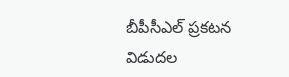బీపీసీఎల్‌ ప్రకటన విడుదల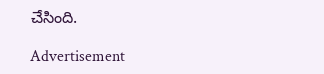చేసింది.

Advertisement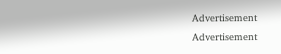Advertisement
Advertisement